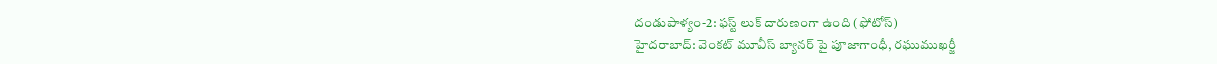దండుపాళ్యం-2: ఫస్ట్ లుక్ దారుణంగా ఉంది (ఫోటోస్)
హైదరాబాద్: వెంకట్ మూవీస్ బ్యానర్ పై పూజాగాంధీ, రఘుముఖర్జీ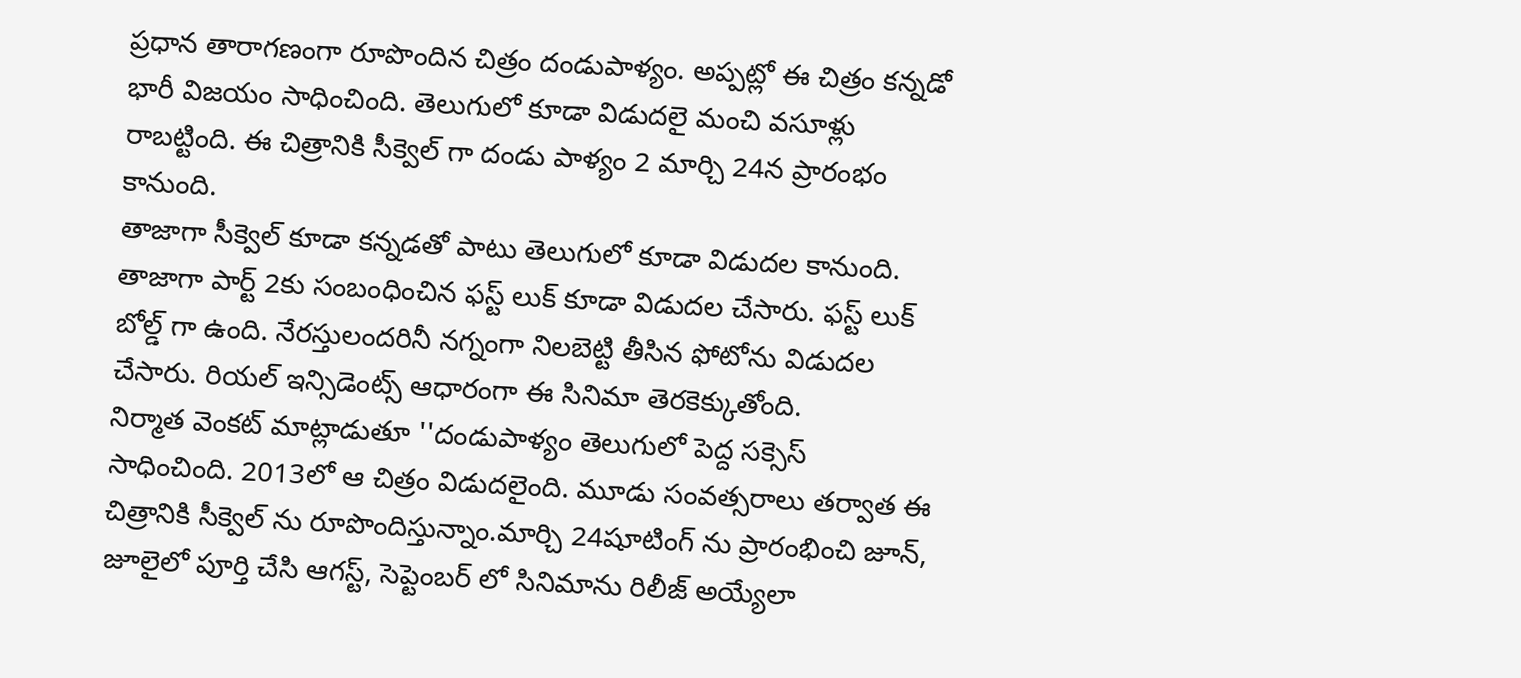ప్రధాన తారాగణంగా రూపొందిన చిత్రం దండుపాళ్యం. అప్పట్లో ఈ చిత్రం కన్నడో భారీ విజయం సాధించింది. తెలుగులో కూడా విడుదలై మంచి వసూళ్లు రాబట్టింది. ఈ చిత్రానికి సీక్వెల్ గా దండు పాళ్యం 2 మార్చి 24న ప్రారంభం కానుంది.
తాజాగా సీక్వెల్ కూడా కన్నడతో పాటు తెలుగులో కూడా విడుదల కానుంది. తాజాగా పార్ట్ 2కు సంబంధించిన ఫస్ట్ లుక్ కూడా విడుదల చేసారు. ఫస్ట్ లుక్ బోల్డ్ గా ఉంది. నేరస్తులందరినీ నగ్నంగా నిలబెట్టి తీసిన ఫోటోను విడుదల చేసారు. రియల్ ఇన్సిడెంట్స్ ఆధారంగా ఈ సినిమా తెరకెక్కుతోంది.
నిర్మాత వెంకట్ మాట్లాడుతూ ''దండుపాళ్యం తెలుగులో పెద్ద సక్సెస్ సాధించింది. 2013లో ఆ చిత్రం విడుదలైంది. మూడు సంవత్సరాలు తర్వాత ఈ చిత్రానికి సీక్వెల్ ను రూపొందిస్తున్నాం.మార్చి 24షూటింగ్ ను ప్రారంభించి జూన్, జూలైలో పూర్తి చేసి ఆగస్ట్, సెప్టెంబర్ లో సినిమాను రిలీజ్ అయ్యేలా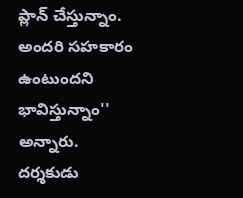ప్లాన్ చేస్తున్నాం. అందరి సహకారం ఉంటుందని భావిస్తున్నాం'' అన్నారు.
దర్శకుడు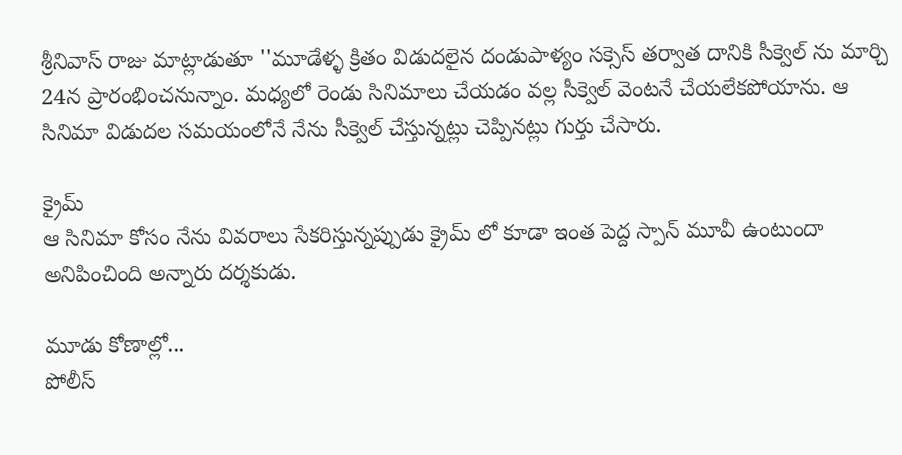శ్రీనివాస్ రాజు మాట్లాడుతూ ''మూడేళ్ళ క్రితం విడుదలైన దండుపాళ్యం సక్సెస్ తర్వాత దానికి సీక్వెల్ ను మార్చి 24న ప్రారంభించనున్నాం. మధ్యలో రెండు సినిమాలు చేయడం వల్ల సీక్వెల్ వెంటనే చేయలేకపోయాను. ఆ సినిమా విడుదల సమయంలోనే నేను సీక్వెల్ చేస్తున్నట్లు చెప్పినట్లు గుర్తు చేసారు.

క్రైమ్
ఆ సినిమా కోసం నేను వివరాలు సేకరిస్తున్నప్పుడు క్రైమ్ లో కూడా ఇంత పెద్ద స్పాన్ మూవీ ఉంటుందా అనిపించింది అన్నారు దర్శకుడు.

మూడు కోణాల్లో...
పోలీస్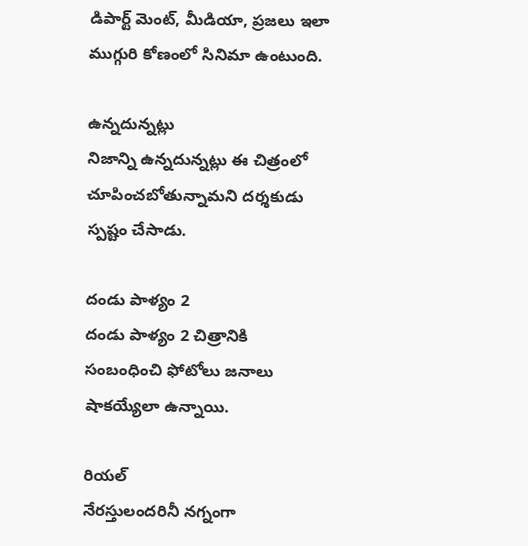డిపార్ట్ మెంట్, మీడియా, ప్రజలు ఇలా ముగ్గురి కోణంలో సినిమా ఉంటుంది.

ఉన్నదున్నట్లు
నిజాన్ని ఉన్నదున్నట్లు ఈ చిత్రంలో చూపించబోతున్నామని దర్శకుడు స్పష్టం చేసాడు.

దండు పాళ్యం 2
దండు పాళ్యం 2 చిత్రానికి సంబంధించి ఫోటోలు జనాలు షాకయ్యేలా ఉన్నాయి.

రియల్
నేరస్తులందరినీ నగ్నంగా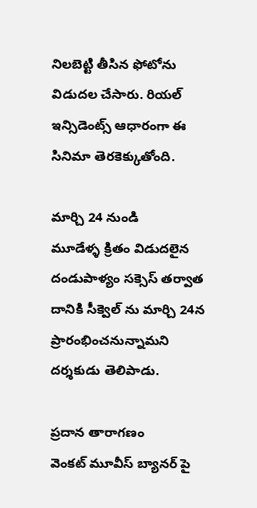నిలబెట్టి తీసిన ఫోటోను విడుదల చేసారు. రియల్ ఇన్సిడెంట్స్ ఆధారంగా ఈ సినిమా తెరకెక్కుతోంది.

మార్చి 24 నుండి
మూడేళ్ళ క్రితం విడుదలైన దండుపాళ్యం సక్సెస్ తర్వాత దానికి సీక్వెల్ ను మార్చి 24న ప్రారంభించనున్నామని దర్శకుడు తెలిపాడు.

ప్రదాన తారాగణం
వెంకట్ మూవీస్ బ్యానర్ పై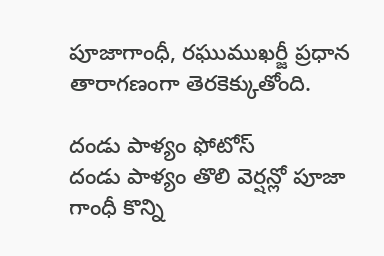పూజాగాంధీ, రఘుముఖర్జీ ప్రధాన తారాగణంగా తెరకెక్కుతోంది.

దండు పాళ్యం ఫోటోస్
దండు పాళ్యం తొలి వెర్షన్లో పూజా గాంధీ కొన్ని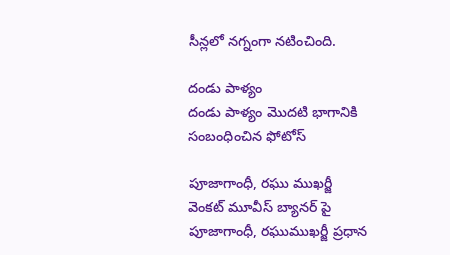సీన్లలో నగ్నంగా నటించింది.

దండు పాళ్యం
దండు పాళ్యం మొదటి భాగానికి సంబంధించిన ఫోటోస్

పూజాగాంధీ, రఘు ముఖర్జీ
వెంకట్ మూవీస్ బ్యానర్ పై పూజాగాంధీ, రఘుముఖర్జీ ప్రధాన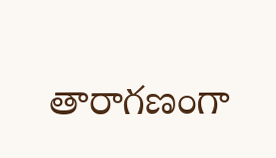తారాగణంగా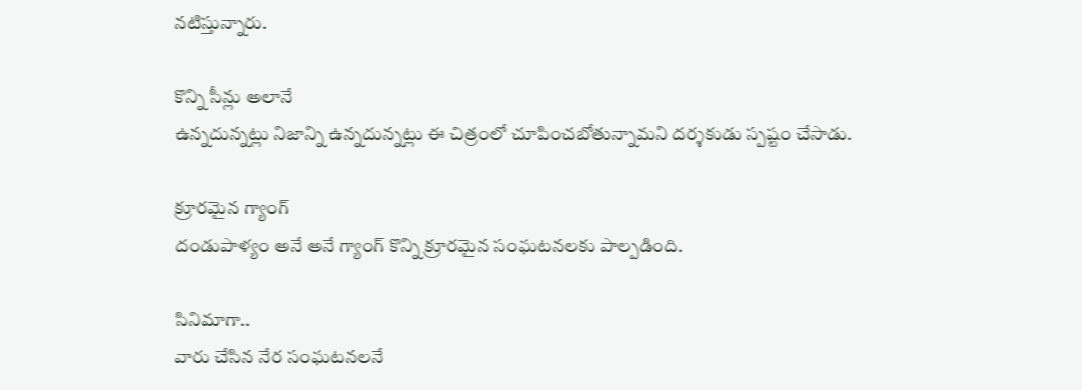నటిస్తున్నారు.

కొన్ని సీన్లు అలానే
ఉన్నదున్నట్లు నిజాన్ని ఉన్నదున్నట్లు ఈ చిత్రంలో చూపించబోతున్నామని దర్శకుడు స్పష్టం చేసాడు.

క్రూరమైన గ్యాంగ్
దండుపాళ్యం అనే అనే గ్యాంగ్ కొన్ని క్రూరమైన సంఘటనలకు పాల్పడింది.

సినిమాగా..
వారు చేసిన నేర సంఘటనలనే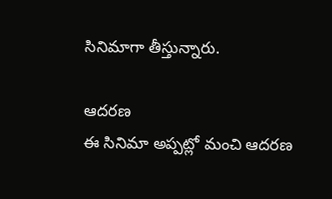సినిమాగా తీస్తున్నారు.

ఆదరణ
ఈ సినిమా అప్పట్లో మంచి ఆదరణ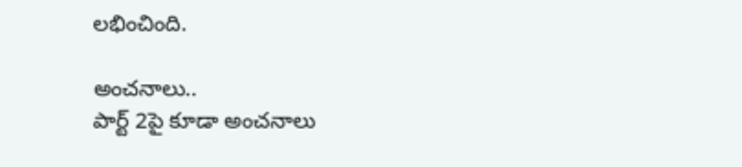లభించింది.

అంచనాలు..
పార్ట్ 2పై కూడా అంచనాలు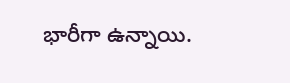భారీగా ఉన్నాయి.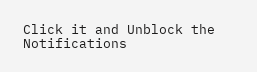Click it and Unblock the Notifications